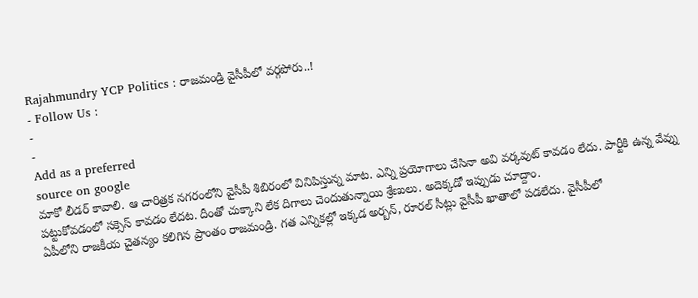Rajahmundry YCP Politics : రాజమండ్రి వైసీపీలో వర్గపోరు..!
- Follow Us :
-
-
Add as a preferred
source on google
మాకో లీడర్ కావాలి. ఆ చారిత్రక నగరంలోని వైసీపీ శిబిరంలో వినిపిస్తున్న మాట. ఎన్ని ప్రయోగాలు చేసినా అవి వర్కవుట్ కావడం లేదు. పార్టీకి ఉన్న వేవ్ను పట్టుకోవడంలో సక్సెస్ కావడం లేదట. దీంతో చుక్కాని లేక దిగాలు చెందుతున్నాయి శ్రేణులు. అదెక్కడో ఇప్పుడు చూద్దాం.
ఏపీలోని రాజకీయ చైతన్యం కలిగిన ప్రాంతం రాజమండ్రి. గత ఎన్నికల్లో ఇక్కడ అర్బన్, రూరల్ సీట్లు వైసీపీ ఖాతాలో పడలేదు. వైసీపీలో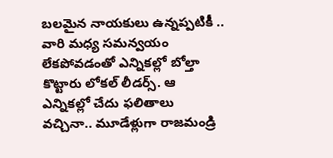బలమైన నాయకులు ఉన్నప్పటికీ .. వారి మధ్య సమన్వయం లేకపోవడంతో ఎన్నికల్లో బోల్తా కొట్టారు లోకల్ లీడర్స్. ఆ ఎన్నికల్లో చేదు ఫలితాలు వచ్చినా.. మూడేళ్లుగా రాజమండ్రి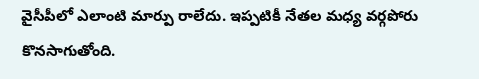వైసీపీలో ఎలాంటి మార్పు రాలేదు. ఇప్పటికీ నేతల మధ్య వర్గపోరు కొనసాగుతోంది.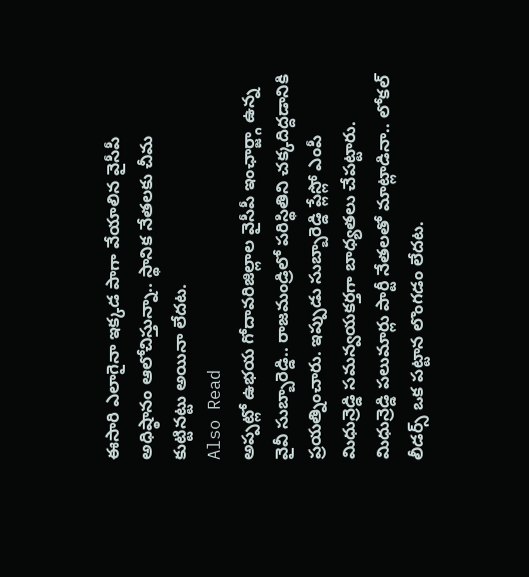ఈసారి ఎలాగైనా ఇక్కడ పాగా వేయాలిన వైసీపీ అధిష్ఠానం ఆలోచిస్తున్నా.. స్థానిక నేతలకు చీమ కుట్టినట్టు అయినా లేదట.
Also Read
అప్పట్లో ఉభయ గోదావరిజిల్లాల వైసీపీ ఇంఛార్జ్గా ఉన్న వైవీ సుబ్బారెడ్డి.. రాజమండ్రిలో పరిస్థితిని చక్కదిద్దడానికి ప్రయత్నించారు. ఇప్పుడు సుబ్బారెడ్డి ప్లేస్లో ఎంపీ మిధున్రెడ్డి సమన్వయకర్తగా బాధ్యతలు చేపట్టారు. మిధున్రెడ్డి పలుమార్లు పార్టీ నేతలతో మాట్లాడినా.. లోకల్ లీడర్స్ ఒక పట్టాన లొంగడం లేదట.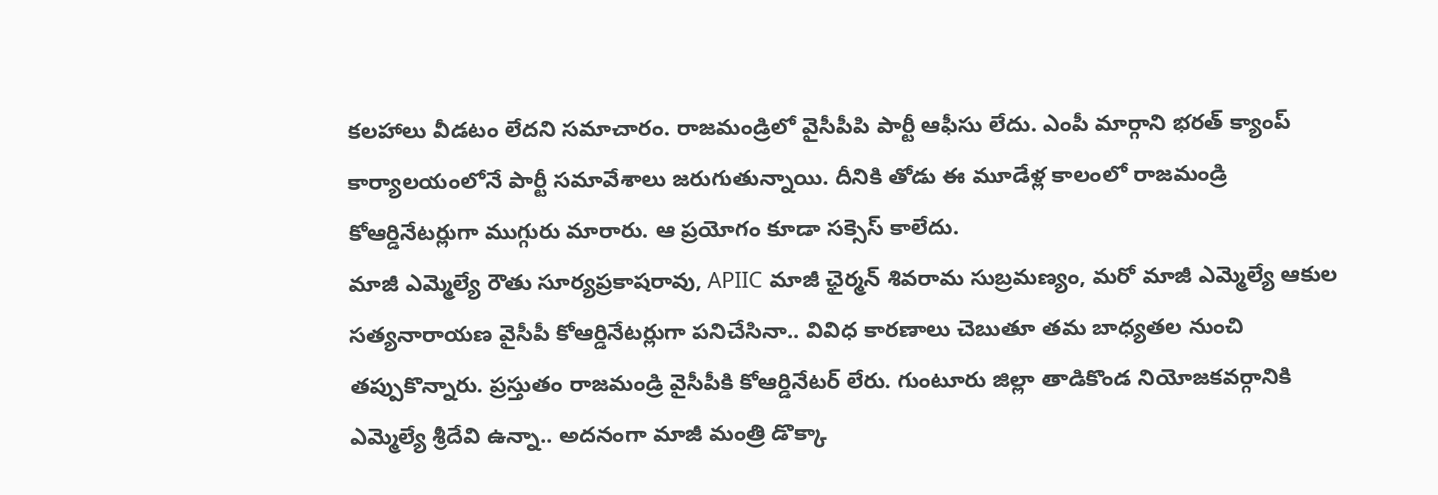కలహాలు వీడటం లేదని సమాచారం. రాజమండ్రిలో వైసీపీపి పార్టీ ఆఫీసు లేదు. ఎంపీ మార్గాని భరత్ క్యాంప్ కార్యాలయంలోనే పార్టీ సమావేశాలు జరుగుతున్నాయి. దీనికి తోడు ఈ మూడేళ్ల కాలంలో రాజమండ్రి కోఆర్డినేటర్లుగా ముగ్గురు మారారు. ఆ ప్రయోగం కూడా సక్సెస్ కాలేదు.
మాజీ ఎమ్మెల్యే రౌతు సూర్యప్రకాషరావు, APIIC మాజీ ఛైర్మన్ శివరామ సుబ్రమణ్యం, మరో మాజీ ఎమ్మెల్యే ఆకుల సత్యనారాయణ వైసీపీ కోఆర్డినేటర్లుగా పనిచేసినా.. వివిధ కారణాలు చెబుతూ తమ బాధ్యతల నుంచి తప్పుకొన్నారు. ప్రస్తుతం రాజమండ్రి వైసీపీకి కోఆర్డినేటర్ లేరు. గుంటూరు జిల్లా తాడికొండ నియోజకవర్గానికి ఎమ్మెల్యే శ్రీదేవి ఉన్నా.. అదనంగా మాజీ మంత్రి డొక్కా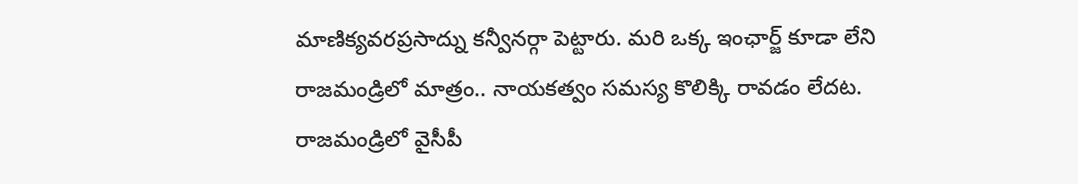మాణిక్యవరప్రసాద్ను కన్వీనర్గా పెట్టారు. మరి ఒక్క ఇంఛార్జ్ కూడా లేని రాజమండ్రిలో మాత్రం.. నాయకత్వం సమస్య కొలిక్కి రావడం లేదట. రాజమండ్రిలో వైసీపీ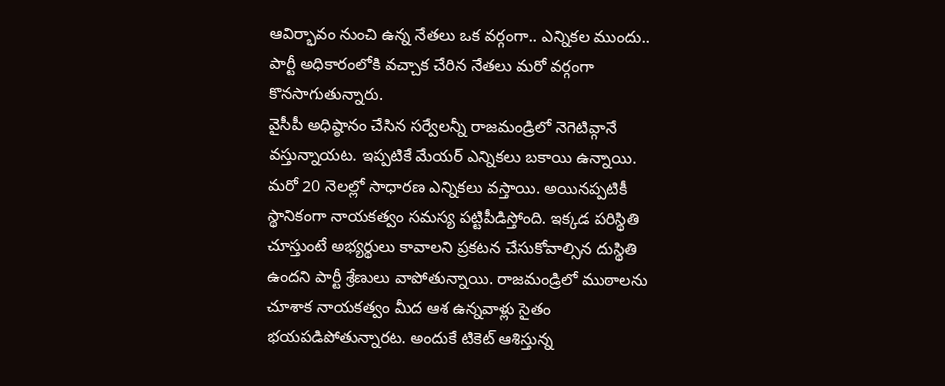ఆవిర్భావం నుంచి ఉన్న నేతలు ఒక వర్గంగా.. ఎన్నికల ముందు.. పార్టీ అధికారంలోకి వచ్చాక చేరిన నేతలు మరో వర్గంగా కొనసాగుతున్నారు.
వైసీపీ అధిష్ఠానం చేసిన సర్వేలన్నీ రాజమండ్రిలో నెగెటివ్గానే వస్తున్నాయట. ఇప్పటికే మేయర్ ఎన్నికలు బకాయి ఉన్నాయి. మరో 20 నెలల్లో సాధారణ ఎన్నికలు వస్తాయి. అయినప్పటికీ స్థానికంగా నాయకత్వం సమస్య పట్టిపీడిస్తోంది. ఇక్కడ పరిస్థితి చూస్తుంటే అభ్యర్థులు కావాలని ప్రకటన చేసుకోవాల్సిన దుస్థితి ఉందని పార్టీ శ్రేణులు వాపోతున్నాయి. రాజమండ్రిలో ముఠాలను చూశాక నాయకత్వం మీద ఆశ ఉన్నవాళ్లు సైతం భయపడిపోతున్నారట. అందుకే టికెట్ ఆశిస్తున్న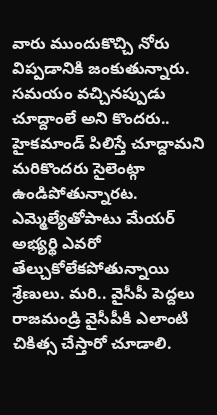వారు ముందుకొచ్చి నోరు విప్పడానికి జంకుతున్నారు. సమయం వచ్చినప్పుడు చూద్దాంలే అని కొందరు.. హైకమాండ్ పిలిస్తే చూద్దామని మరికొందరు సైలెంట్గా ఉండిపోతున్నారట. ఎమ్మెల్యేతోపాటు మేయర్ అభ్యర్థి ఎవరో తేల్చుకోలేకపోతున్నాయి శ్రేణులు. మరి.. వైసీపీ పెద్దలు రాజమండ్రి వైసీపీకి ఎలాంటి చికిత్స చేస్తారో చూడాలి.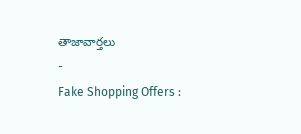తాజావార్తలు
-
Fake Shopping Offers :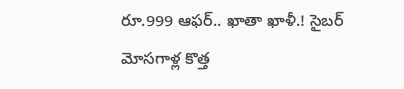రూ.999 ఆఫర్.. ఖాతా ఖాళీ.! సైబర్ మోసగాళ్ల కొత్త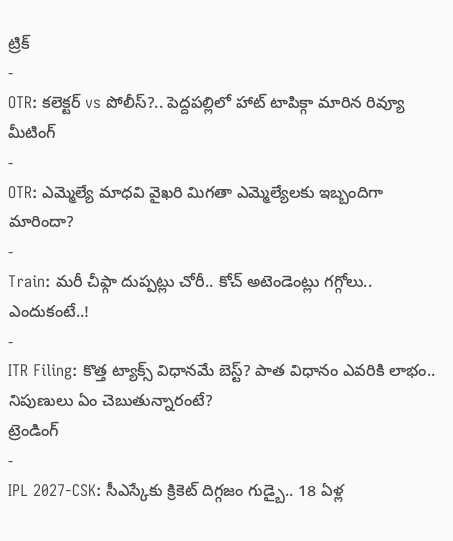ట్రిక్
-
OTR: కలెక్టర్ vs పోలీస్?.. పెద్దపల్లిలో హాట్ టాపిక్గా మారిన రివ్యూ మీటింగ్
-
OTR: ఎమ్మెల్యే మాధవి వైఖరి మిగతా ఎమ్మెల్యేలకు ఇబ్బందిగా మారిందా?
-
Train: మరీ చీఫ్గా దుప్పట్లు చోరీ.. కోచ్ అటెండెంట్లు గగ్గోలు.. ఎందుకంటే..!
-
ITR Filing: కొత్త ట్యాక్స్ విధానమే బెస్ట్? పాత విధానం ఎవరికి లాభం.. నిపుణులు ఏం చెబుతున్నారంటే?
ట్రెండింగ్
-
IPL 2027-CSK: సీఎస్కేకు క్రికెట్ దిగ్గజం గుడ్బై.. 18 ఏళ్ల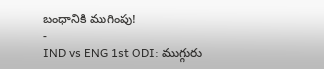బంధానికి ముగింపు!
-
IND vs ENG 1st ODI: ముగ్గురు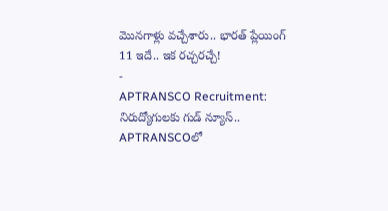మొనగాళ్లు వచ్చేశారు.. భారత్ ప్లేయింగ్ 11 ఇదే.. ఇక రచ్చరచ్చే!
-
APTRANSCO Recruitment: నిరుద్యోగులకు గుడ్ న్యూస్.. APTRANSCOలో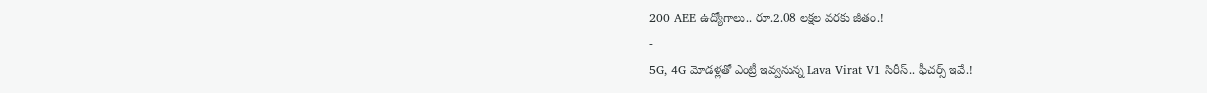200 AEE ఉద్యోగాలు.. రూ.2.08 లక్షల వరకు జీతం.!
-
5G, 4G మోడళ్లతో ఎంట్రీ ఇవ్వనున్న Lava Virat V1 సిరీస్.. ఫీచర్స్ ఇవే.!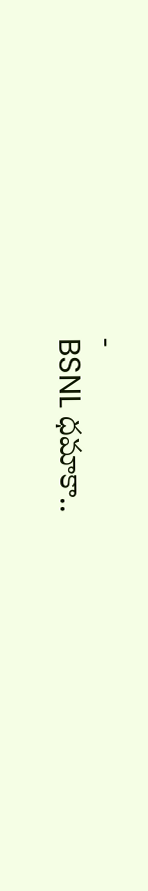-
BSNL ధమాకా..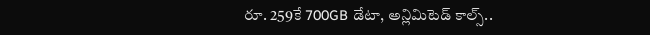రూ. 259కే 700GB డేటా, అన్లిమిటెడ్ కాల్స్..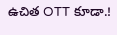ఉచిత OTT కూడా.!